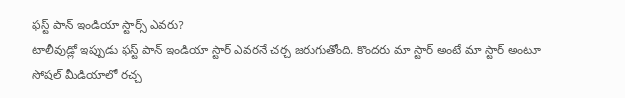ఫస్ట్ పాన్ ఇండియా స్టార్స్ ఎవరు?
టాలీవుడ్లో ఇప్పుడు ఫస్ట్ పాన్ ఇండియా స్టార్ ఎవరనే చర్చ జరుగుతోంది. కొందరు మా స్టార్ అంటే మా స్టార్ అంటూ సోషల్ మీడియాలో రచ్చ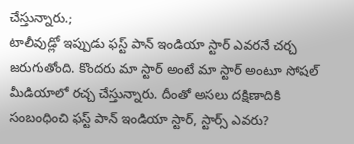చేస్తున్నారు.;
టాలీవుడ్లో ఇప్పుడు ఫస్ట్ పాన్ ఇండియా స్టార్ ఎవరనే చర్చ జరుగుతోంది. కొందరు మా స్టార్ అంటే మా స్టార్ అంటూ సోషల్ మీడియాలో రచ్చ చేస్తున్నారు. దీంతో అసలు దక్షిణాదికి సంబంధించి ఫస్ట్ పాన్ ఇండియా స్టార్, స్టార్స్ ఎవరు?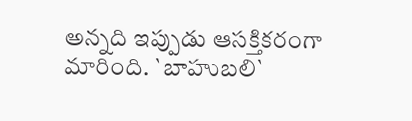అన్నది ఇప్పుడు ఆసక్తికరంగా మారింది. `బాహుబలి`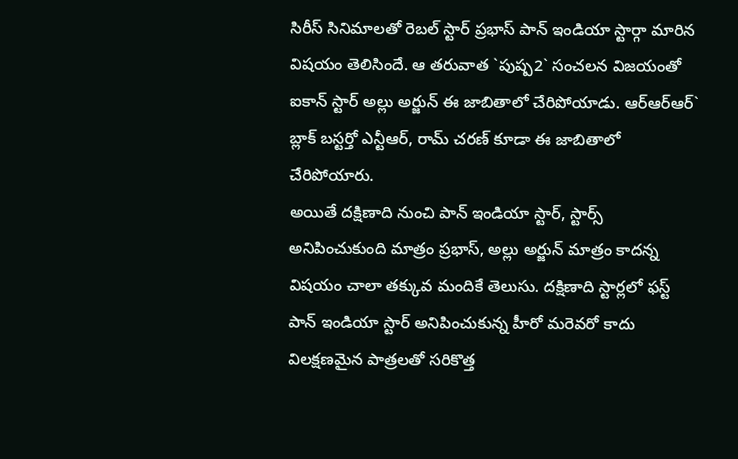సిరీస్ సినిమాలతో రెబల్ స్టార్ ప్రభాస్ పాన్ ఇండియా స్టార్గా మారిన విషయం తెలిసిందే. ఆ తరువాత `పుష్ప2` సంచలన విజయంతో ఐకాన్ స్టార్ అల్లు అర్జున్ ఈ జాబితాలో చేరిపోయాడు. ఆర్ఆర్ఆర్` బ్లాక్ బస్టర్తో ఎన్టీఆర్, రామ్ చరణ్ కూడా ఈ జాబితాలో చేరిపోయారు.
అయితే దక్షిణాది నుంచి పాన్ ఇండియా స్టార్, స్టార్స్ అనిపించుకుంది మాత్రం ప్రభాస్, అల్లు అర్జున్ మాత్రం కాదన్న విషయం చాలా తక్కువ మందికే తెలుసు. దక్షిణాది స్టార్లలో ఫస్ట్ పాన్ ఇండియా స్టార్ అనిపించుకున్న హీరో మరెవరో కాదు విలక్షణమైన పాత్రలతో సరికొత్త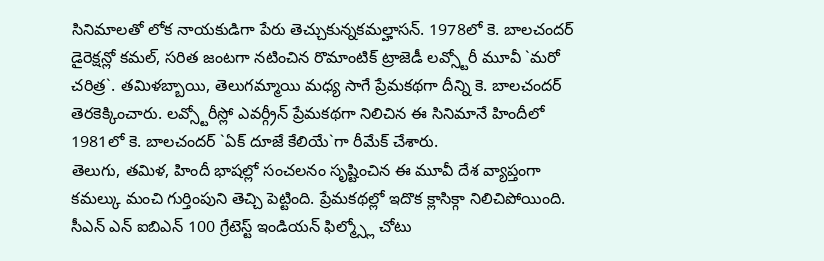సినిమాలతో లోక నాయకుడిగా పేరు తెచ్చుకున్నకమల్హాసన్. 1978లో కె. బాలచందర్ డైరెక్షన్లో కమల్, సరిత జంటగా నటించిన రొమాంటిక్ ట్రాజెడీ లవ్స్టోరీ మూవీ `మరో చరిత్ర`. తమిళబ్బాయి, తెలుగమ్మాయి మధ్య సాగే ప్రేమకథగా దీన్ని కె. బాలచందర్ తెరకెక్కించారు. లవ్స్టోరీస్లో ఎవర్గ్రీన్ ప్రేమకథగా నిలిచిన ఈ సినిమానే హిందీలో 1981లో కె. బాలచందర్ `ఏక్ దూజే కేలియే`గా రీమేక్ చేశారు.
తెలుగు, తమిళ, హిందీ భాషల్లో సంచలనం సృష్టించిన ఈ మూవీ దేశ వ్యాప్తంగా కమల్కు మంచి గుర్తింపుని తెచ్చి పెట్టింది. ప్రేమకథల్లో ఇదొక క్లాసిక్గా నిలిచిపోయింది. సీఎన్ ఎన్ ఐబిఎన్ 100 గ్రేటెస్ట్ ఇండియన్ ఫిల్మ్స్లో చోటు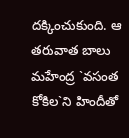దక్కించుకుంది. ఆ తరువాత బాలు మహేంద్ర `వసంత కోకిల`ని హిందీతో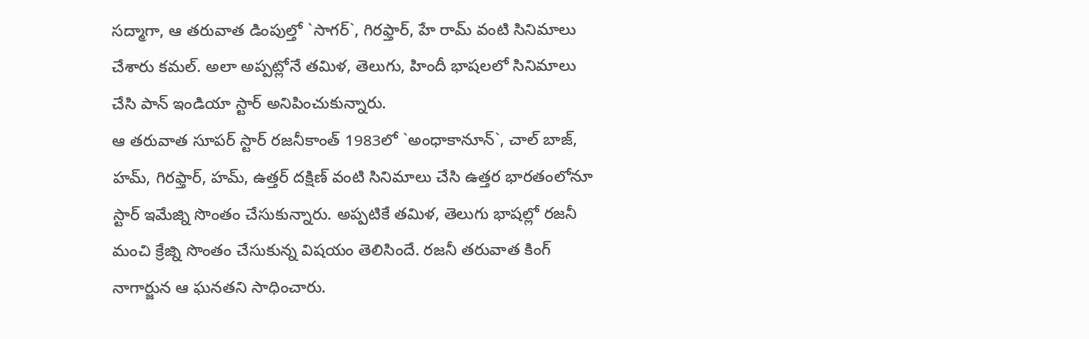సద్మాగా, ఆ తరువాత డింపుల్తో `సాగర్`, గిరఫ్తార్, హే రామ్ వంటి సినిమాలు చేశారు కమల్. అలా అప్పట్లోనే తమిళ, తెలుగు, హిందీ భాషలలో సినిమాలు చేసి పాన్ ఇండియా స్టార్ అనిపించుకున్నారు.
ఆ తరువాత సూపర్ స్టార్ రజనీకాంత్ 1983లో `అంధాకానూన్`, చాల్ బాజ్, హమ్, గిరఫ్తార్, హమ్, ఉత్తర్ దక్షిణ్ వంటి సినిమాలు చేసి ఉత్తర భారతంలోనూ స్టార్ ఇమేజ్ని సొంతం చేసుకున్నారు. అప్పటికే తమిళ, తెలుగు భాషల్లో రజనీ మంచి క్రేజ్ని సొంతం చేసుకున్న విషయం తెలిసిందే. రజనీ తరువాత కింగ్ నాగార్జున ఆ ఘనతని సాధించారు.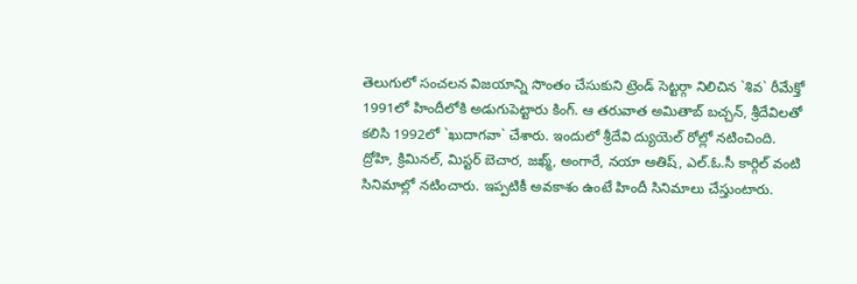తెలుగులో సంచలన విజయాన్ని సొంతం చేసుకుని ట్రెండ్ సెట్టర్గా నిలిచిన `శివ` రీమేక్తో 1991లో హిందీలోకి అడుగుపెట్టారు కింగ్. ఆ తరువాత అమితాబ్ బచ్చన్, శ్రీదేవిలతో కలిసి 1992లో `ఖుదాగవా` చేశారు. ఇందులో శ్రీదేవి ద్యుయెల్ రోల్లో నటించింది.
ద్రోహి, క్రిమినల్, మిస్టర్ బెచార, జఖ్మ్, అంగారే, నయా ఆతిష్, ఎల్.ఓ.సీ కార్గిల్ వంటి సినిమాల్లో నటించారు. ఇప్పటికీ అవకాశం ఉంటే హిందీ సినిమాలు చేస్తుంటారు.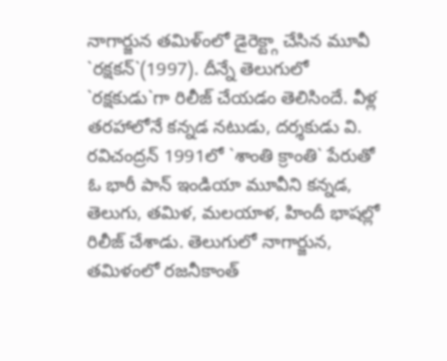నాగార్జున తమిళ్ంలో డైరెక్ట్గా చేసిన మూవీ `రక్షకన్`(1997). దీన్నే తెలుగులో `రక్షకుడు`గా రిలీజ్ చేయడం తెలిసిందే. వీళ్ల తరహాలోనే కన్నడ నటుడు, దర్శకుడు వి. రవిచంద్రన్ 1991లో `శాంతి క్రాంతి` పేరుతో ఓ భారీ పాన్ ఇండియా మూవీని కన్నడ, తెలుగు, తమిళ, మలయాళ, హిందీ భాషల్లో రిలీజ్ చేశాడు. తెలుగులో నాగార్జున, తమిళంలో రజనీకాంత్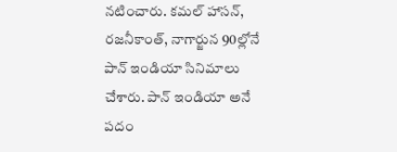నటించారు. కమల్ హాసన్, రజనీకాంత్, నాగార్జున 90ల్లోనే పాన్ ఇండియా సినిమాలు చేశారు. పాన్ ఇండియా అనే పదం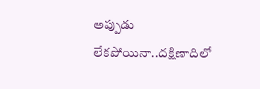అప్పుడు లేకపోయినా..దక్షిణాదిలో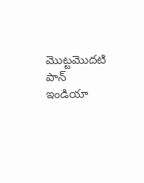మొట్టమొదటి పాన్ ఇండియా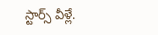స్టార్స్ వీళ్లే.